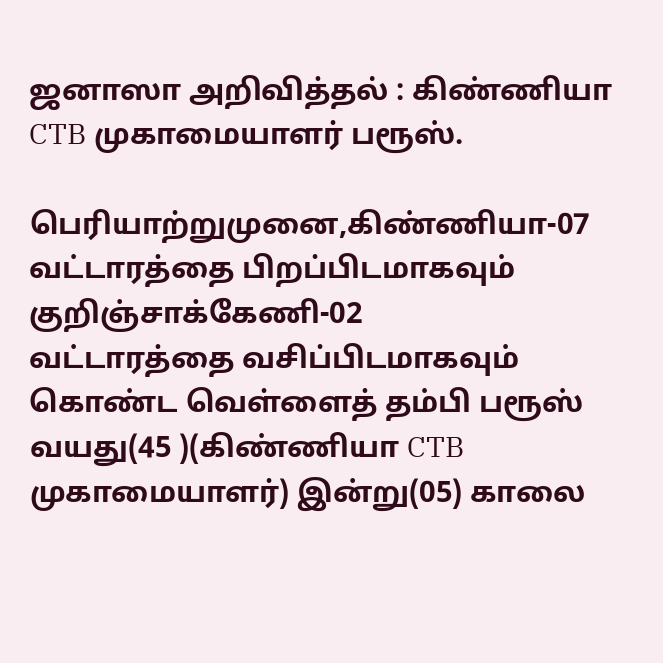ஜனாஸா அறிவித்தல் : கிண்ணியா CTB முகாமையாளர் பரூஸ்.

பெரியாற்றுமுனை,கிண்ணியா-07 வட்டாரத்தை பிறப்பிடமாகவும் குறிஞ்சாக்கேணி-02
வட்டாரத்தை வசிப்பிடமாகவும் கொண்ட வெள்ளைத் தம்பி பரூஸ் வயது(45 )(கிண்ணியா CTB முகாமையாளர்) இன்று(05) காலை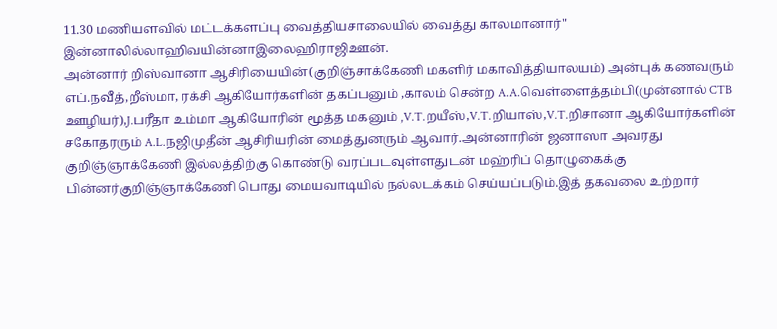11.30 மணியளவில் மட்டக்களப்பு வைத்தியசாலையில் வைத்து காலமானார்"
இன்னாலில்லாஹிவயின்னாஇலைஹிராஜிஊன்.
அன்னார் றிஸ்வானா ஆசிரியையின்(குறிஞ்சாக்கேணி மகளிர் மகாவித்தியாலயம்) அன்புக் கணவரும் எப்.நவீத்,றீஸ்மா, ரக்சி ஆகியோர்களின் தகப்பனும் ,காலம் சென்ற A.A.வெள்ளைத்தம்பி(முன்னால் CTB ஊழியர்),J.பரீதா உம்மா ஆகியோரின் மூத்த மகனும் ,V.T.றயீஸ்,V.T.றியாஸ்,V.T.றிசானா ஆகியோர்களின் சகோதரரும் A.L.நஜிமுதீன் ஆசிரியரின் மைத்துனரும் ஆவார்.அன்னாரின் ஜனாஸா அவரது குறிஞ்ஞாக்கேணி இல்லத்திற்கு கொண்டு வரப்படவுள்ளதுடன் மஹ்ரிப் தொழுகைக்கு பின்னர்குறிஞ்ஞாக்கேணி பொது மையவாடியில் நல்லடக்கம் செய்யப்படும்.இத் தகவலை உற்றார்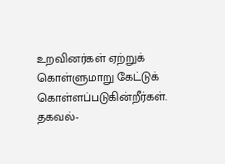உறவினர்கள் ஏற்றுக் கொள்ளுமாறு கேட்டுக் கொள்ளப்படுகின்றீர்கள்.
தகவல்-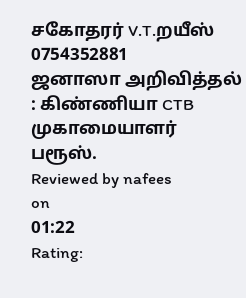சகோதரர் V.T.றயீஸ்
0754352881
ஜனாஸா அறிவித்தல் : கிண்ணியா CTB முகாமையாளர் பரூஸ்.
Reviewed by nafees
on
01:22
Rating: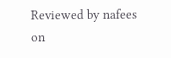Reviewed by nafees
on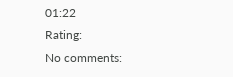01:22
Rating:
No comments: